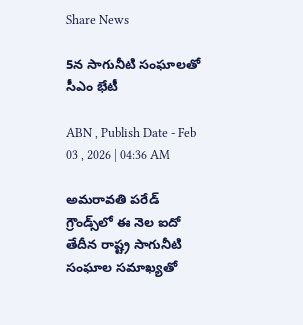Share News

5న సాగునీటి సంఘాలతో సీఎం భేటీ

ABN , Publish Date - Feb 03 , 2026 | 04:36 AM

అమరావతి పరేడ్‌ గ్రౌండ్స్‌లో ఈ నెల ఐదో తేదీన రాష్ట్ర సాగునీటి సంఘాల సమాఖ్యతో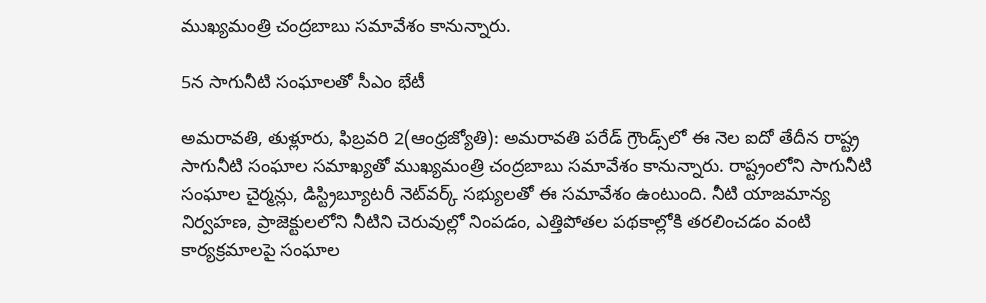ముఖ్యమంత్రి చంద్రబాబు సమావేశం కానున్నారు.

5న సాగునీటి సంఘాలతో సీఎం భేటీ

అమరావతి, తుళ్లూరు, ఫిబ్రవరి 2(ఆంధ్రజ్యోతి): అమరావతి పరేడ్‌ గ్రౌండ్స్‌లో ఈ నెల ఐదో తేదీన రాష్ట్ర సాగునీటి సంఘాల సమాఖ్యతో ముఖ్యమంత్రి చంద్రబాబు సమావేశం కానున్నారు. రాష్ట్రంలోని సాగునీటి సంఘాల చైర్మన్లు, డిస్ట్రిబ్యూటరీ నెట్‌వర్క్‌ సభ్యులతో ఈ సమావేశం ఉంటుంది. నీటి యాజమాన్య నిర్వహణ, ప్రాజెక్టులలోని నీటిని చెరువుల్లో నింపడం, ఎత్తిపోతల పథకాల్లోకి తరలించడం వంటి కార్యక్రమాలపై సంఘాల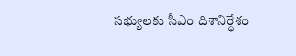సభ్యులకు సీఎం దిశానిర్ధేశం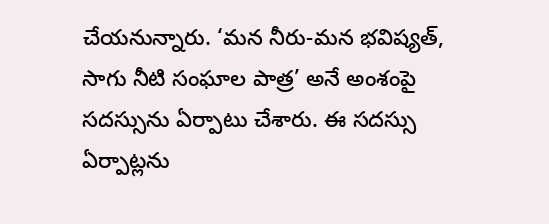చేయనున్నారు. ‘మన నీరు-మన భవిష్యత్‌, సాగు నీటి సంఘాల పాత్ర’ అనే అంశంపై సదస్సును ఏర్పాటు చేశారు. ఈ సదస్సు ఏర్పాట్లను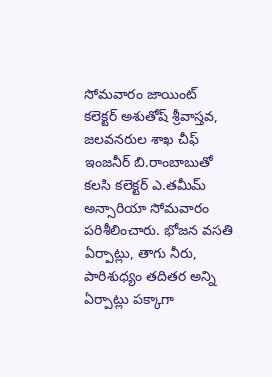సోమవారం జాయింట్‌ కలెక్టర్‌ అశుతోష్‌ శ్రీవాస్తవ, జలవనరుల శాఖ చీఫ్‌ ఇంజనీర్‌ బి.రాంబాబుతో కలసి కలెక్టర్‌ ఎ.తమీమ్‌ అన్సారియా సోమవారం పరిశీలించారు. భోజన వసతి ఏర్పాట్లు, తాగు నీరు, పారిశుధ్యం తదితర అన్ని ఏర్పాట్లు పక్కాగా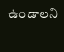ఉండాలని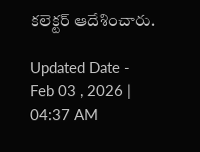కలెక్టర్‌ ఆదేశించారు.

Updated Date - Feb 03 , 2026 | 04:37 AM